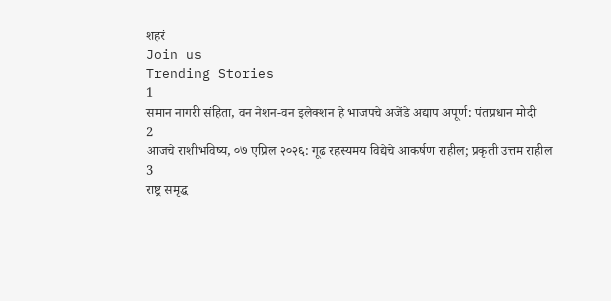शहरं
Join us
Trending Stories
1
समान नागरी संहिता, वन नेशन-वन इलेक्शन हे भाजपचे अजेंडे अद्याप अपूर्ण: पंतप्रधान मोदी
2
आजचे राशीभविष्य, ०७ एप्रिल २०२६: गूढ रहस्यमय विद्येचे आकर्षण राहील; प्रकृती उत्तम राहील
3
राष्ट्र समृद्ध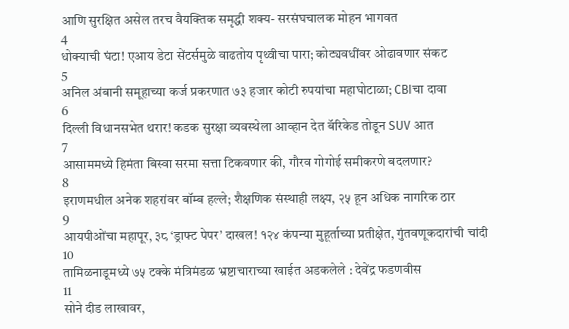आणि सुरक्षित असेल तरच वैयक्तिक समृद्धी शक्य- सरसंघचालक मोहन भागवत
4
धोक्याची घंटा! एआय डेटा सेंटर्समुळे वाढतोय पृथ्वीचा पारा; कोट्यवधींवर ओढावणार संकट
5
अनिल अंबानी समूहाच्या कर्ज प्रकरणात ७३ हजार कोटी रुपयांचा महाघोटाळा; CBIचा दावा
6
दिल्ली विधानसभेत थरार! कडक सुरक्षा व्यवस्थेला आव्हान देत बॅरिकेड तोडून SUV आत
7
आसाममध्ये हिमंता बिस्वा सरमा सत्ता टिकवणार की, गौरव गोगोई समीकरणे बदलणार?
8
इराणमधील अनेक शहरांवर बॉम्ब हल्ले; शैक्षणिक संस्थाही लक्ष्य, २५ हून अधिक नागरिक ठार
9
आयपीओंचा महापूर, ३८ ‘ड्राफ्ट पेपर’ दाखल! १२४ कंपन्या मुहूर्ताच्या प्रतीक्षेत, गुंतवणूकदारांची चांदी
10
तामिळनाडूमध्ये ७५ टक्के मंत्रिमंडळ भ्रष्टाचाराच्या खाईत अडकलेले : देवेंद्र फडणवीस
11
सोने दीड लाखावर,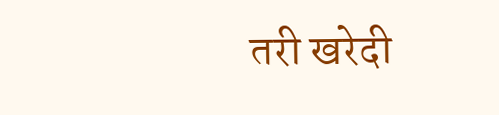तरी खरेदी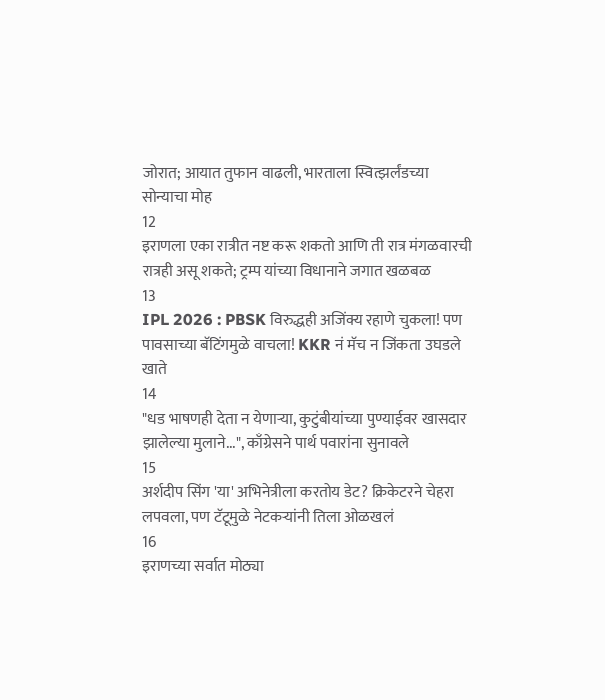जोरात; आयात तुफान वाढली, भारताला स्वित्झर्लंडच्या सोन्याचा मोह
12
इराणला एका रात्रीत नष्ट करू शकतो आणि ती रात्र मंगळवारची रात्रही असू शकते; ट्रम्प यांच्या विधानाने जगात खळबळ
13
IPL 2026 : PBSK विरुद्धही अजिंक्य रहाणे चुकला! पण पावसाच्या बॅटिंगमुळे वाचला! KKR नं मॅच न जिंकता उघडले खाते
14
"धड भाषणही देता न येणाऱ्या, कुटुंबीयांच्या पुण्याईवर खासदार झालेल्या मुलाने...", काँग्रेसने पार्थ पवारांना सुनावले
15
अर्शदीप सिंग 'या' अभिनेत्रीला करतोय डेट? क्रिकेटरने चेहरा लपवला, पण टॅटूमुळे नेटकऱ्यांनी तिला ओळखलं
16
इराणच्या सर्वात मोठ्या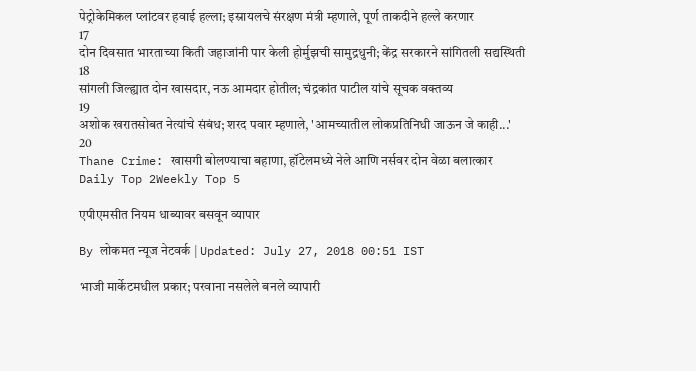पेट्रोकेमिकल प्लांटवर हवाई हल्ला; इस्रायलचे संरक्षण मंत्री म्हणाले, पूर्ण ताकदीने हल्ले करणार
17
दोन दिवसात भारताच्या किती जहाजांनी पार केली होर्मुझची सामुद्रधुनी; केंद्र सरकारने सांगितली सद्यस्थिती
18
सांगली जिल्ह्यात दोन खासदार, नऊ आमदार होतील; चंद्रकांत पाटील यांचे सूचक वक्तव्य
19
अशोक खरातसोबत नेत्यांचे संबंध; शरद पवार म्हणाले, 'आमच्यातील लोकप्रतिनिधी जाऊन जे काही...'
20
Thane Crime: खासगी बोलण्याचा बहाणा, हॉटेलमध्ये नेले आणि नर्सवर दोन वेळा बलात्कार
Daily Top 2Weekly Top 5

एपीएमसीत नियम धाब्यावर बसवून व्यापार

By लोकमत न्यूज नेटवर्क | Updated: July 27, 2018 00:51 IST

भाजी मार्केटमधील प्रकार; परवाना नसलेले बनले व्यापारी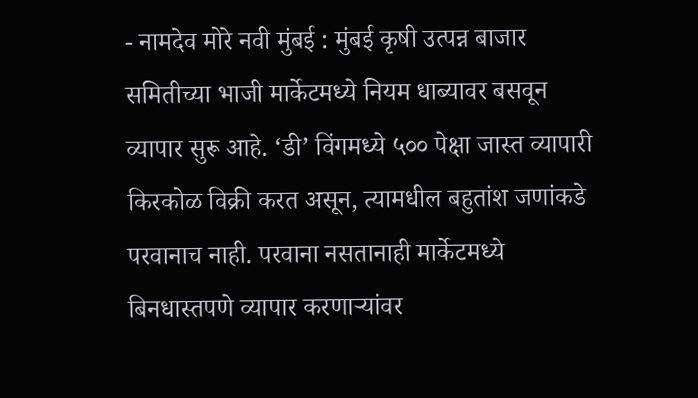- नामदेव मोरे नवी मुंबई : मुंबई कृषी उत्पन्न बाजार समितीच्या भाजी मार्केटमध्ये नियम धाब्यावर बसवून व्यापार सुरू आहे. ‘डी’ विंगमध्ये ५०० पेक्षा जास्त व्यापारी किरकोळ विक्री करत असून, त्यामधील बहुतांश जणांकडे परवानाच नाही. परवाना नसतानाही मार्केटमध्ये बिनधास्तपणे व्यापार करणाऱ्यांवर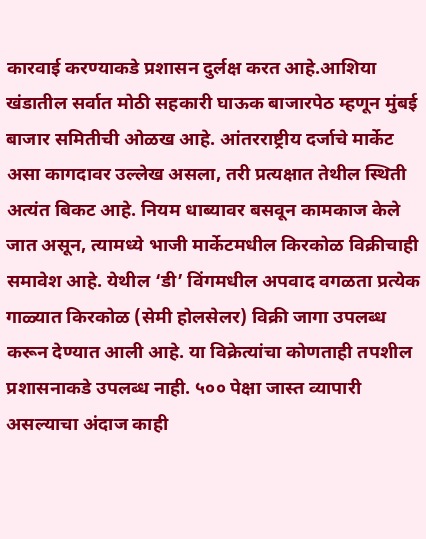कारवाई करण्याकडे प्रशासन दुर्लक्ष करत आहे.आशिया खंडातील सर्वात मोठी सहकारी घाऊक बाजारपेठ म्हणून मुंबई बाजार समितीची ओळख आहे. आंतरराष्ट्रीय दर्जाचे मार्केट असा कागदावर उल्लेख असला, तरी प्रत्यक्षात तेथील स्थिती अत्यंत बिकट आहे. नियम धाब्यावर बसवून कामकाज केले जात असून, त्यामध्ये भाजी मार्केटमधील किरकोळ विक्रीचाही समावेश आहे. येथील ‘डी’ विंगमधील अपवाद वगळता प्रत्येक गाळ्यात किरकोळ (सेमी होलसेलर) विक्री जागा उपलब्ध करून देण्यात आली आहे. या विक्रेत्यांचा कोणताही तपशील प्रशासनाकडे उपलब्ध नाही. ५०० पेक्षा जास्त व्यापारी असल्याचा अंदाज काही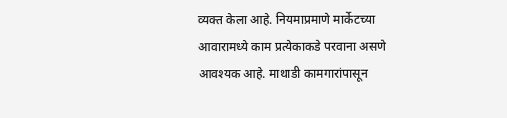व्यक्त केला आहे. नियमाप्रमाणे मार्केटच्या आवारामध्ये काम प्रत्येकाकडे परवाना असणे आवश्यक आहे. माथाडी कामगारांपासून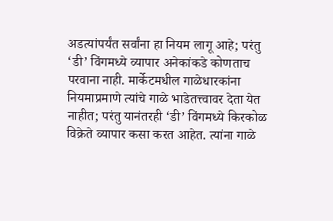अडत्यांपर्यंत सर्वांना हा नियम लागू आहे; परंतु ‘डी’ विंगमध्ये व्यापार अनेकांकडे कोणताच परवाना नाही. मार्केटमधील गाळेधारकांना नियमाप्रमाणे त्यांचे गाळे भाडेतत्त्वावर देता येत नाहीत; परंतु यानंतरही ‘डी’ विंगमध्ये किरकोळ विक्रेते व्यापार कसा करत आहेत. त्यांना गाळे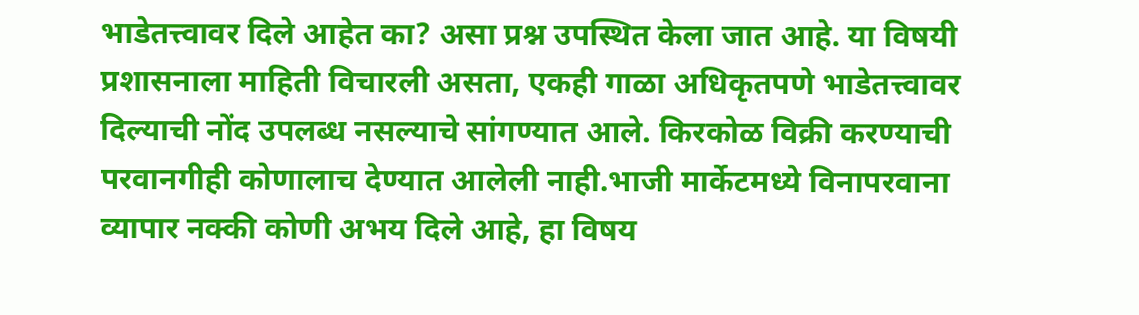भाडेतत्त्वावर दिले आहेत का? असा प्रश्न उपस्थित केला जात आहे. या विषयी प्रशासनाला माहिती विचारली असता, एकही गाळा अधिकृतपणे भाडेतत्त्वावर दिल्याची नोंद उपलब्ध नसल्याचे सांगण्यात आले. किरकोळ विक्री करण्याची परवानगीही कोणालाच देण्यात आलेली नाही.भाजी मार्केटमध्ये विनापरवाना व्यापार नक्की कोणी अभय दिले आहे, हा विषय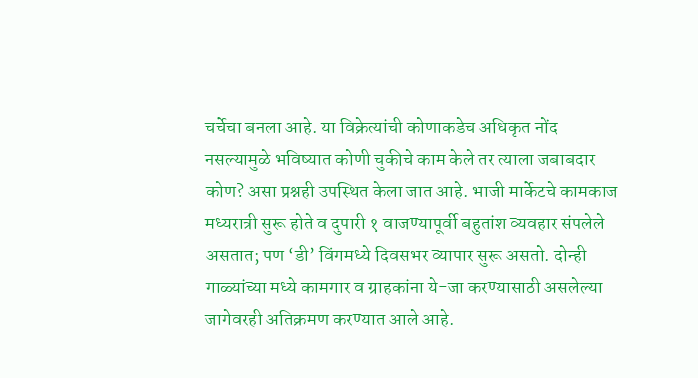चर्चेचा बनला आहे. या विक्रेत्यांची कोणाकडेच अधिकृत नोंद नसल्यामुळे भविष्यात कोणी चुकीचे काम केले तर त्याला जबाबदार कोण? असा प्रश्नही उपस्थित केला जात आहे. भाजी मार्केटचे कामकाज मध्यरात्री सुरू होते व दुपारी १ वाजण्यापूर्वी बहुतांश व्यवहार संपलेले असतात; पण ‘डी’ विंगमध्ये दिवसभर व्यापार सुरू असतो. दोन्ही गाळ्यांच्या मध्ये कामगार व ग्राहकांना ये-जा करण्यासाठी असलेल्या जागेवरही अतिक्रमण करण्यात आले आहे.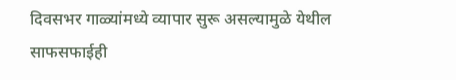दिवसभर गाळ्यांमध्ये व्यापार सुरू असल्यामुळे येथील साफसफाईही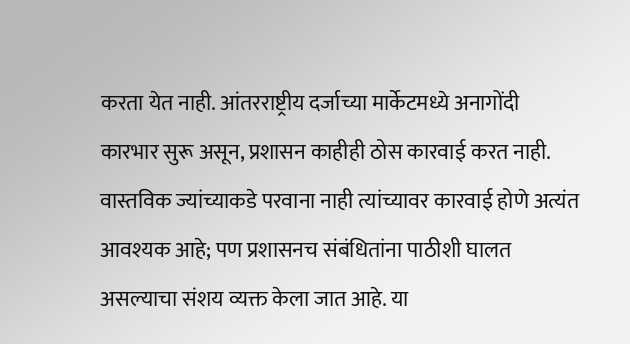करता येत नाही. आंतरराष्ट्रीय दर्जाच्या मार्केटमध्ये अनागोंदी कारभार सुरू असून, प्रशासन काहीही ठोस कारवाई करत नाही. वास्तविक ज्यांच्याकडे परवाना नाही त्यांच्यावर कारवाई होणे अत्यंत आवश्यक आहे; पण प्रशासनच संबंधितांना पाठीशी घालत असल्याचा संशय व्यक्त केला जात आहे. या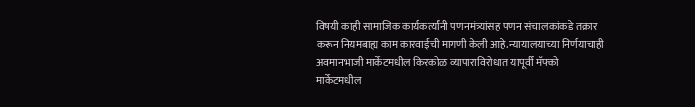विषयी काही सामाजिक कार्यकर्त्यांनी पणनमंत्र्यांसह पणन संचालकांकडे तक्रार करून नियमबाह्य काम कारवाईची मागणी केली आहे.न्यायालयाच्या निर्णयाचाही अवमानभाजी मार्केटमधील किरकोळ व्यापाराविरोधात यापूर्वी मॅफ्को मार्केटमधील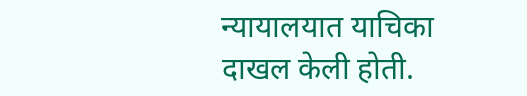न्यायालयात याचिका दाखल केली होती.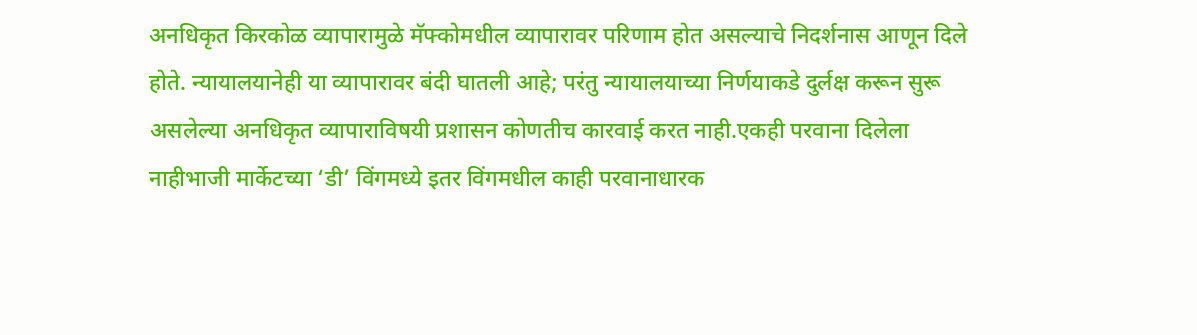अनधिकृत किरकोळ व्यापारामुळे मॅफ्कोमधील व्यापारावर परिणाम होत असल्याचे निदर्शनास आणून दिले होते. न्यायालयानेही या व्यापारावर बंदी घातली आहे; परंतु न्यायालयाच्या निर्णयाकडे दुर्लक्ष करून सुरू असलेल्या अनधिकृत व्यापाराविषयी प्रशासन कोणतीच कारवाई करत नाही.एकही परवाना दिलेला नाहीभाजी मार्केटच्या ‘डी’ विंगमध्ये इतर विंगमधील काही परवानाधारक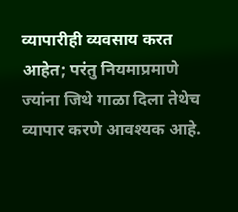व्यापारीही व्यवसाय करत आहेत; परंतु नियमाप्रमाणे ज्यांना जिथे गाळा दिला तेथेच व्यापार करणे आवश्यक आहे.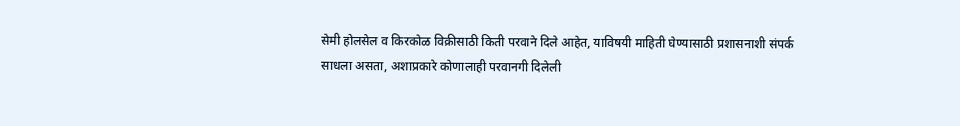सेमी होलसेल व किरकोळ विक्रीसाठी किती परवाने दिले आहेत, याविषयी माहिती घेण्यासाठी प्रशासनाशी संपर्क साधला असता, अशाप्रकारे कोणालाही परवानगी दिलेली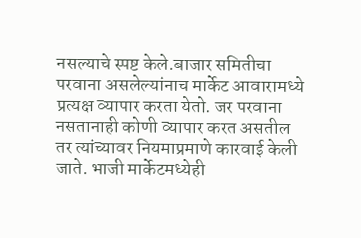नसल्याचे स्पष्ट केले.बाजार समितीचा परवाना असलेल्यांनाच मार्केट आवारामध्ये प्रत्यक्ष व्यापार करता येतो. जर परवाना नसतानाही कोणी व्यापार करत असतील तर त्यांच्यावर नियमाप्रमाणे कारवाई केली जाते. भाजी मार्केटमध्येही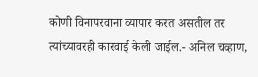कोणी विनापरवाना व्यापार करत असतील तर त्यांच्यावरही कारवाई केली जाईल.- अनिल चव्हाण,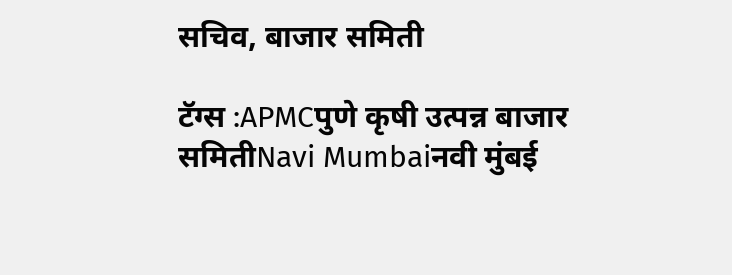सचिव, बाजार समिती

टॅग्स :APMCपुणे कृषी उत्पन्न बाजार समितीNavi Mumbaiनवी मुंबई